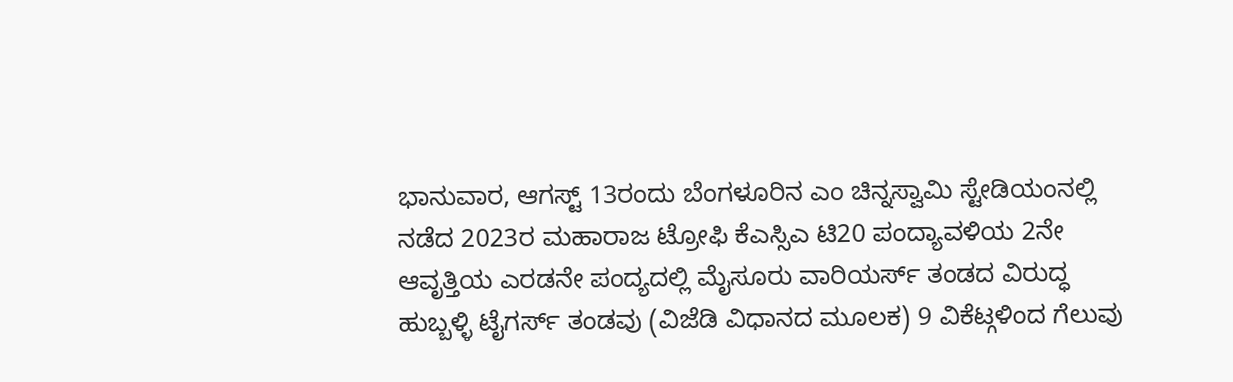ಭಾನುವಾರ, ಆಗಸ್ಟ್ 13ರಂದು ಬೆಂಗಳೂರಿನ ಎಂ ಚಿನ್ನಸ್ವಾಮಿ ಸ್ಟೇಡಿಯಂನಲ್ಲಿ ನಡೆದ 2023ರ ಮಹಾರಾಜ ಟ್ರೋಫಿ ಕೆಎಸ್ಸಿಎ ಟಿ20 ಪಂದ್ಯಾವಳಿಯ 2ನೇ ಆವೃತ್ತಿಯ ಎರಡನೇ ಪಂದ್ಯದಲ್ಲಿ ಮೈಸೂರು ವಾರಿಯರ್ಸ್ ತಂಡದ ವಿರುದ್ಧ ಹುಬ್ಬಳ್ಳಿ ಟೈಗರ್ಸ್ ತಂಡವು (ವಿಜೆಡಿ ವಿಧಾನದ ಮೂಲಕ) 9 ವಿಕೆಟ್ಗಳಿಂದ ಗೆಲುವು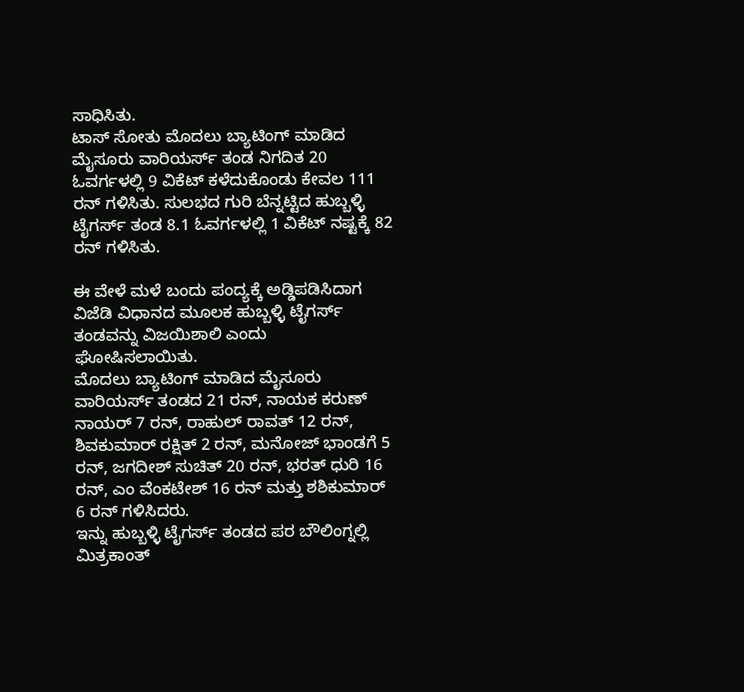ಸಾಧಿಸಿತು.
ಟಾಸ್ ಸೋತು ಮೊದಲು ಬ್ಯಾಟಿಂಗ್ ಮಾಡಿದ ಮೈಸೂರು ವಾರಿಯರ್ಸ್ ತಂಡ ನಿಗದಿತ 20 ಓವರ್ಗಳಲ್ಲಿ 9 ವಿಕೆಟ್ ಕಳೆದುಕೊಂಡು ಕೇವಲ 111 ರನ್ ಗಳಿಸಿತು. ಸುಲಭದ ಗುರಿ ಬೆನ್ನಟ್ಟಿದ ಹುಬ್ಬಳ್ಳಿ ಟೈಗರ್ಸ್ ತಂಡ 8.1 ಓವರ್ಗಳಲ್ಲಿ 1 ವಿಕೆಟ್ ನಷ್ಟಕ್ಕೆ 82 ರನ್ ಗಳಿಸಿತು.

ಈ ವೇಳೆ ಮಳೆ ಬಂದು ಪಂದ್ಯಕ್ಕೆ ಅಡ್ಡಿಪಡಿಸಿದಾಗ ವಿಜೆಡಿ ವಿಧಾನದ ಮೂಲಕ ಹುಬ್ಬಳ್ಳಿ ಟೈಗರ್ಸ್ ತಂಡವನ್ನು ವಿಜಯಿಶಾಲಿ ಎಂದು ಘೋಷಿಸಲಾಯಿತು.
ಮೊದಲು ಬ್ಯಾಟಿಂಗ್ ಮಾಡಿದ ಮೈಸೂರು ವಾರಿಯರ್ಸ್ ತಂಡದ 21 ರನ್, ನಾಯಕ ಕರುಣ್ ನಾಯರ್ 7 ರನ್, ರಾಹುಲ್ ರಾವತ್ 12 ರನ್, ಶಿವಕುಮಾರ್ ರಕ್ಷಿತ್ 2 ರನ್, ಮನೋಜ್ ಭಾಂಡಗೆ 5 ರನ್, ಜಗದೀಶ್ ಸುಚಿತ್ 20 ರನ್, ಭರತ್ ಧುರಿ 16 ರನ್, ಎಂ ವೆಂಕಟೇಶ್ 16 ರನ್ ಮತ್ತು ಶಶಿಕುಮಾರ್ 6 ರನ್ ಗಳಿಸಿದರು.
ಇನ್ನು ಹುಬ್ಬಳ್ಳಿ ಟೈಗರ್ಸ್ ತಂಡದ ಪರ ಬೌಲಿಂಗ್ನಲ್ಲಿ ಮಿತ್ರಕಾಂತ್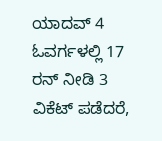ಯಾದವ್ 4 ಓವರ್ಗಳಲ್ಲಿ 17 ರನ್ ನೀಡಿ 3 ವಿಕೆಟ್ ಪಡೆದರೆ,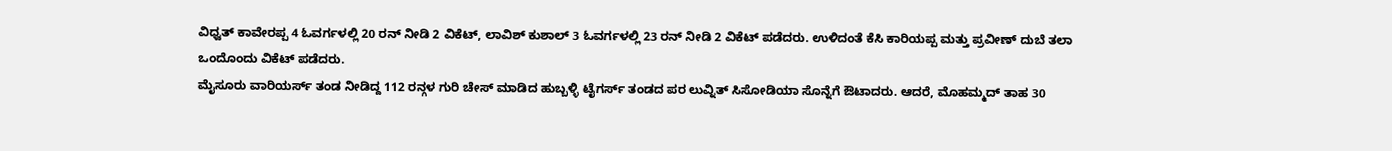ವಿಧ್ವತ್ ಕಾವೇರಪ್ಪ 4 ಓವರ್ಗಳಲ್ಲಿ 20 ರನ್ ನೀಡಿ 2 ವಿಕೆಟ್, ಲಾವಿಶ್ ಕುಶಾಲ್ 3 ಓವರ್ಗಳಲ್ಲಿ 23 ರನ್ ನೀಡಿ 2 ವಿಕೆಟ್ ಪಡೆದರು. ಉಳಿದಂತೆ ಕೆಸಿ ಕಾರಿಯಪ್ಪ ಮತ್ತು ಪ್ರವೀಣ್ ದುಬೆ ತಲಾ ಒಂದೊಂದು ವಿಕೆಟ್ ಪಡೆದರು.
ಮೈಸೂರು ವಾರಿಯರ್ಸ್ ತಂಡ ನೀಡಿದ್ದ 112 ರನ್ಗಳ ಗುರಿ ಚೇಸ್ ಮಾಡಿದ ಹುಬ್ಬಳ್ಳಿ ಟೈಗರ್ಸ್ ತಂಡದ ಪರ ಲುವ್ನಿತ್ ಸಿಸೋಡಿಯಾ ಸೊನ್ನೆಗೆ ಔಟಾದರು. ಆದರೆ, ಮೊಹಮ್ಮದ್ ತಾಹ 30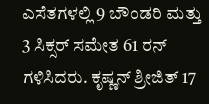ಎಸೆತಗಳಲ್ಲಿ 9 ಬೌಂಡರಿ ಮತ್ತು 3 ಸಿಕ್ಸರ್ ಸಮೇತ 61 ರನ್ ಗಳಿಸಿದರು. ಕೃಷ್ಣನ್ ಶ್ರೀಜಿತ್ 17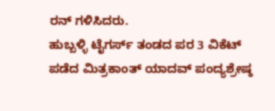ರನ್ ಗಳಿಸಿದರು.
ಹುಬ್ಬಳ್ಳಿ ಟೈಗರ್ಸ್ ತಂಡದ ಪರ 3 ವಿಕೆಟ್ ಪಡೆದ ಮಿತ್ರಕಾಂತ್ ಯಾದವ್ ಪಂದ್ಯಶ್ರೇಷ್ಠ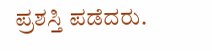ಪ್ರಶಸ್ತಿ ಪಡೆದರು.